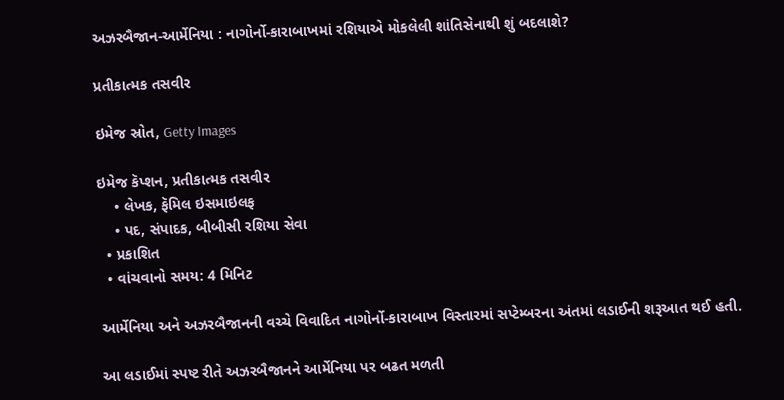અઝરબૈજાન-આર્મેનિયા : નાગોર્નો-કારાબાખમાં રશિયાએ મોકલેલી શાંતિસેનાથી શું બદલાશે?

પ્રતીકાત્મક તસવીર

ઇમેજ સ્રોત, Getty Images

ઇમેજ કૅપ્શન, પ્રતીકાત્મક તસવીર
    • લેખક, ફૅમિલ ઇસમાઇલફ
    • પદ, સંપાદક, બીબીસી રશિયા સેવા
  • પ્રકાશિત
  • વાંચવાનો સમય: 4 મિનિટ

આર્મેનિયા અને અઝરબૈજાનની વચ્ચે વિવાદિત નાગોર્નો-કારાબાખ વિસ્તારમાં સપ્ટેમ્બરના અંતમાં લડાઈની શરૂઆત થઈ હતી.

આ લડાઈમાં સ્પષ્ટ રીતે અઝરબૈજાનને આર્મેનિયા પર બઢત મળતી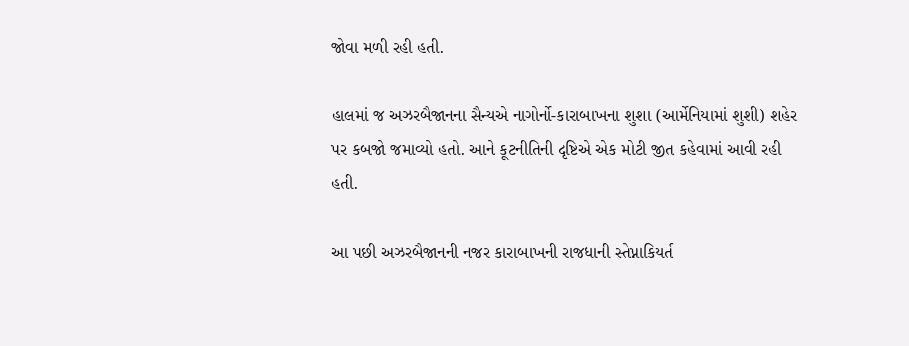જોવા મળી રહી હતી.

હાલમાં જ અઝરબૈજાનના સૈન્યએ નાગોર્નો-કારાબાખના શુશા (આર્મેનિયામાં શુશી) શહેર પર કબજો જમાવ્યો હતો. આને કૂટનીતિની દૃષ્ટિએ એક મોટી જીત કહેવામાં આવી રહી હતી.

આ પછી અઝરબૈજાનની નજર કારાબાખની રાજધાની સ્તેપ્નાકિયર્ત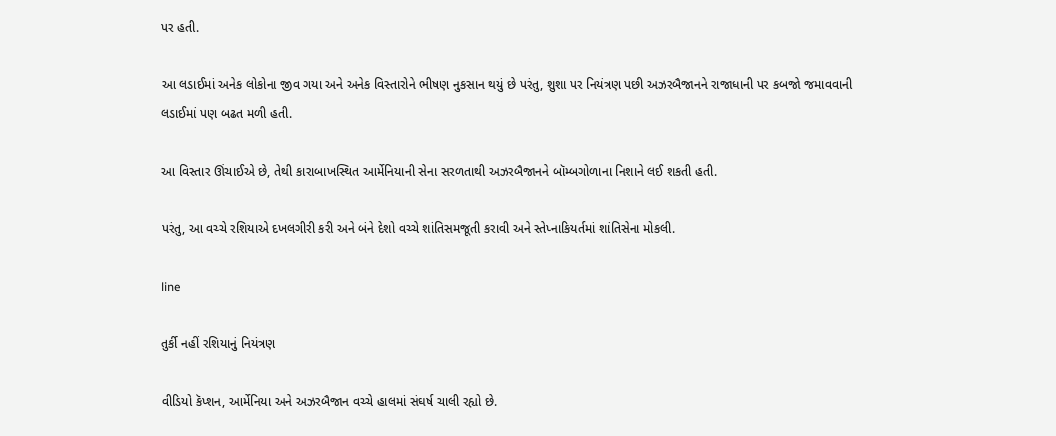પર હતી.

આ લડાઈમાં અનેક લોકોના જીવ ગયા અને અનેક વિસ્તારોને ભીષણ નુકસાન થયું છે પરંતુ, શુશા પર નિયંત્રણ પછી અઝરબૈજાનને રાજાધાની પર કબજો જમાવવાની લડાઈમાં પણ બઢત મળી હતી.

આ વિસ્તાર ઊંચાઈએ છે, તેથી કારાબાખસ્થિત આર્મેનિયાની સેના સરળતાથી અઝરબૈજાનને બૉમ્બગોળાના નિશાને લઈ શકતી હતી.

પરંતુ, આ વચ્ચે રશિયાએ દખલગીરી કરી અને બંને દેશો વચ્ચે શાંતિસમજૂતી કરાવી અને સ્તેપ્નાકિયર્તમાં શાંતિસેના મોકલી.

line

તુર્કી નહીં રશિયાનું નિયંત્રણ

વીડિયો કૅપ્શન, આર્મેનિયા અને અઝરબૈજાન વચ્ચે હાલમાં સંઘર્ષ ચાલી રહ્યો છે.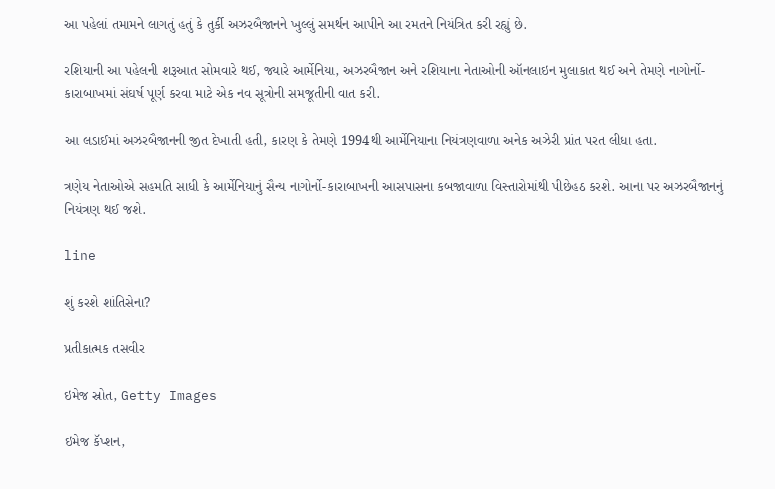આ પહેલાં તમામને લાગતું હતું કે તુર્કી અઝરબૈજાનને ખુલ્લું સમર્થન આપીને આ રમતને નિયંત્રિત કરી રહ્યું છે.

રશિયાની આ પહેલની શરૂઆત સોમવારે થઈ, જ્યારે આર્મેનિયા, અઝરબૈજાન અને રશિયાના નેતાઓની ઑનલાઇન મુલાકાત થઈ અને તેમણે નાગોર્નો-કારાબાખમાં સંઘર્ષ પૂર્ણ કરવા માટે એક નવ સૂત્રોની સમજૂતીની વાત કરી.

આ લડાઈમાં અઝરબૈજાનની જીત દેખાતી હતી, કારણ કે તેમણે 1994થી આર્મેનિયાના નિયંત્રણવાળા અનેક અઝેરી પ્રાંત પરત લીધા હતા.

ત્રણેય નેતાઓએ સહમતિ સાધી કે આર્મેનિયાનું સૈન્ય નાગોર્નો-કારાબાખની આસપાસના કબજાવાળા વિસ્તારોમાંથી પીછેહઠ કરશે. આના પર અઝરબૈજાનનું નિયંત્રણ થઈ જશે.

line

શું કરશે શાંતિસેના?

પ્રતીકાત્મક તસવીર

ઇમેજ સ્રોત, Getty Images

ઇમેજ કૅપ્શન,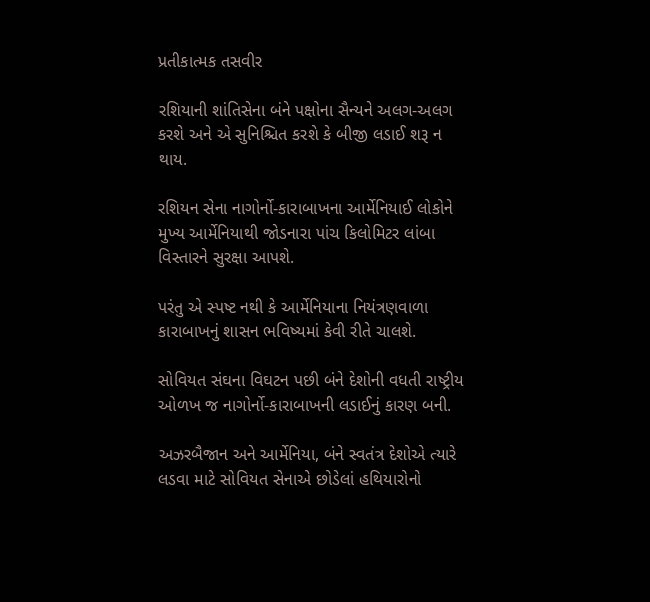પ્રતીકાત્મક તસવીર

રશિયાની શાંતિસેના બંને પક્ષોના સૈન્યને અલગ-અલગ કરશે અને એ સુનિશ્ચિત કરશે કે બીજી લડાઈ શરૂ ન થાય.

રશિયન સેના નાગોર્નો-કારાબાખના આર્મેનિયાઈ લોકોને મુખ્ય આર્મેનિયાથી જોડનારા પાંચ કિલોમિટર લાંબા વિસ્તારને સુરક્ષા આપશે.

પરંતુ એ સ્પષ્ટ નથી કે આર્મેનિયાના નિયંત્રણવાળા કારાબાખનું શાસન ભવિષ્યમાં કેવી રીતે ચાલશે.

સોવિયત સંઘના વિઘટન પછી બંને દેશોની વધતી રાષ્ટ્રીય ઓળખ જ નાગોર્નો-કારાબાખની લડાઈનું કારણ બની.

અઝરબૈજાન અને આર્મેનિયા, બંને સ્વતંત્ર દેશોએ ત્યારે લડવા માટે સોવિયત સેનાએ છોડેલાં હથિયારોનો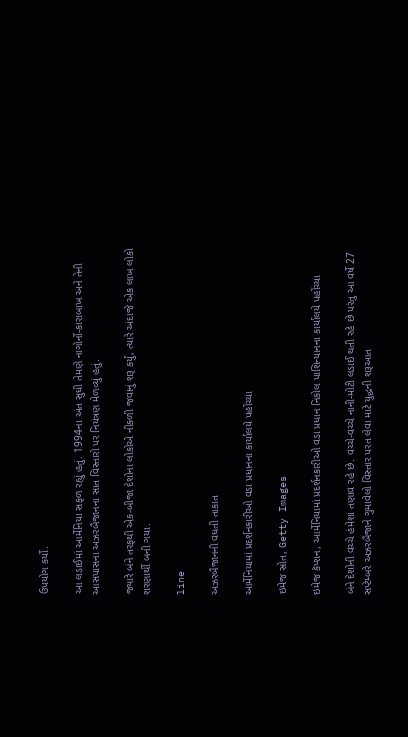ઉપયોગ કર્યો.

આ લડાઈમાં આર્મેનિયા સફળ રહ્યું હતું. 1994ના અંત સુધી તેમણે નાગોર્નો-કારાબાખ અને તેની આસપાસના અઝરબૈજાનના સાત વિસ્તારો પર નિયંત્રણ મેળવ્યું હતું.

જ્યારે બંને તરફથી એક-બીજા દેશોના લોકોએ નીકળી જવાનું શરૂ કર્યું, ત્યારે અંદાજે એક લાખ લોકો શરણાર્થી બની ગયા.

line

અઝરબૈજાનની વધતી તાકાત

આર્મેનિયામાં પ્રદર્શનકારીઓ વડા પ્રધાનના કાર્યાલયે પહોંચ્યા

ઇમેજ સ્રોત, Getty Images

ઇમેજ કૅપ્શન, આર્મેનિયામાં પ્રદર્શનકારીઓ વડા પ્રધાન નિકોલ પાશિન્યાનના કાર્યાલયે પહોંચ્યા

બંને દેશોની વચ્ચે હંમેશાં તણાવ રહે છે. વચ્ચે-વચ્ચે નાની-મોટી લડાઈ થતી રહે છે પરંતુ આ વર્ષે 27 સપ્ટેમ્બરે અઝરબૈજાને ગુમાવેલો વિસ્તાર પરત લેવા માટે યુદ્ધની શરૂઆત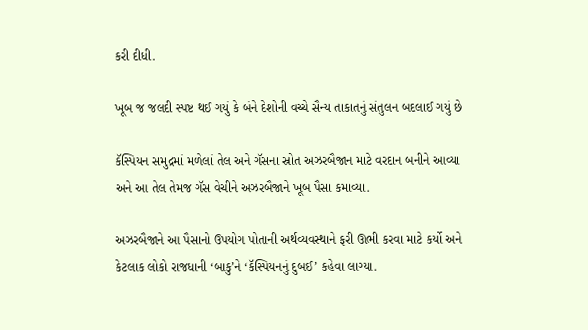કરી દીધી.

ખૂબ જ જલદી સ્પષ્ટ થઈ ગયું કે બંને દેશોની વચ્ચે સૈન્ય તાકાતનું સંતુલન બદલાઈ ગયું છે

કૅસ્પિયન સમુદ્રમાં મળેલાં તેલ અને ગૅસના સ્રોત અઝરબૈજાન માટે વરદાન બનીને આવ્યા અને આ તેલ તેમજ ગૅસ વેચીને અઝરબૈજાને ખૂબ પૈસા કમાવ્યા.

અઝરબૈજાને આ પૈસાનો ઉપયોગ પોતાની અર્થવ્યવસ્થાને ફરી ઊભી કરવા માટે કર્યો અને કેટલાક લોકો રાજધાની ‘બાકુ’ને ‘કૅસ્પિયનનું દુબઈ’ કહેવા લાગ્યા.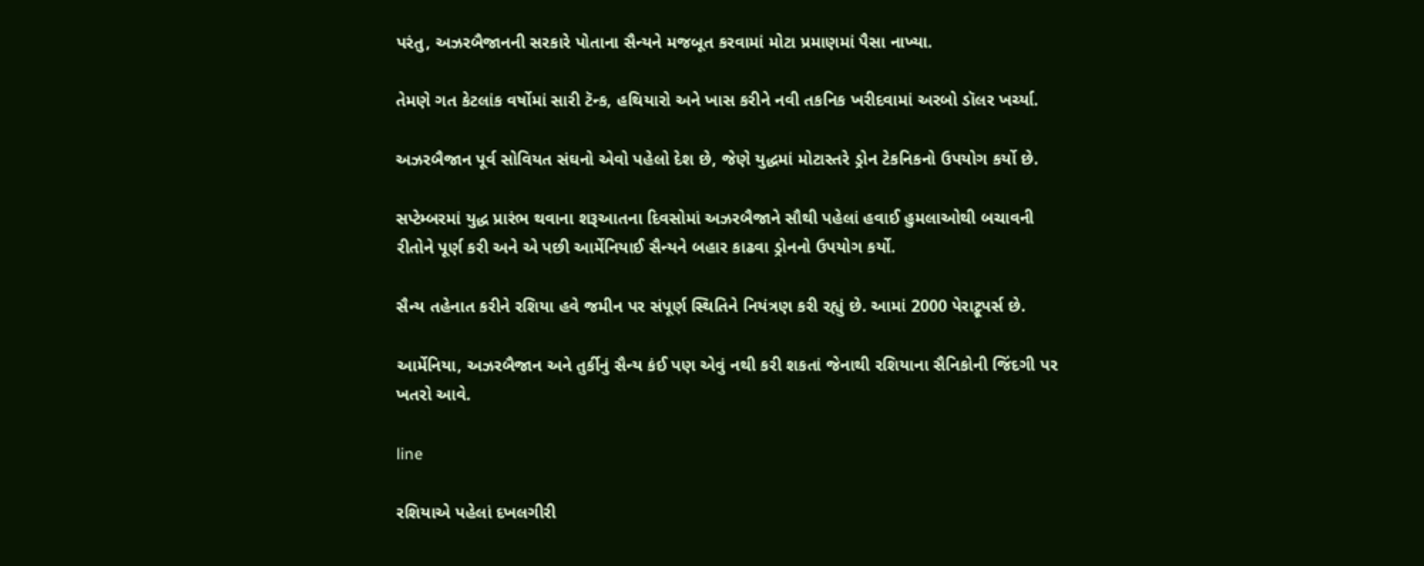પરંતુ, અઝરબૈજાનની સરકારે પોતાના સૈન્યને મજબૂત કરવામાં મોટા પ્રમાણમાં પૈસા નાખ્યા.

તેમણે ગત કેટલાંક વર્ષોમાં સારી ટૅન્ક, હથિયારો અને ખાસ કરીને નવી તકનિક ખરીદવામાં અરબો ડૉલર ખર્ચ્યા.

અઝરબૈજાન પૂર્વ સોવિયત સંઘનો એવો પહેલો દેશ છે, જેણે યુદ્ધમાં મોટાસ્તરે ડ્રોન ટેકનિકનો ઉપયોગ કર્યો છે.

સપ્ટેમ્બરમાં યુદ્ધ પ્રારંભ થવાના શરૂઆતના દિવસોમાં અઝરબૈજાને સૌથી પહેલાં હવાઈ હુમલાઓથી બચાવની રીતોને પૂર્ણ કરી અને એ પછી આર્મેનિયાઈ સૈન્યને બહાર કાઢવા ડ્રોનનો ઉપયોગ કર્યો.

સૈન્ય તહેનાત કરીને રશિયા હવે જમીન પર સંપૂર્ણ સ્થિતિને નિયંત્રણ કરી રહ્યું છે. આમાં 2000 પેરાટ્રૂપર્સ છે.

આર્મેનિયા, અઝરબૈજાન અને તુર્કીનું સૈન્ય કંઈ પણ એવું નથી કરી શકતાં જેનાથી રશિયાના સૈનિકોની જિંદગી પર ખતરો આવે.

line

રશિયાએ પહેલાં દખલગીરી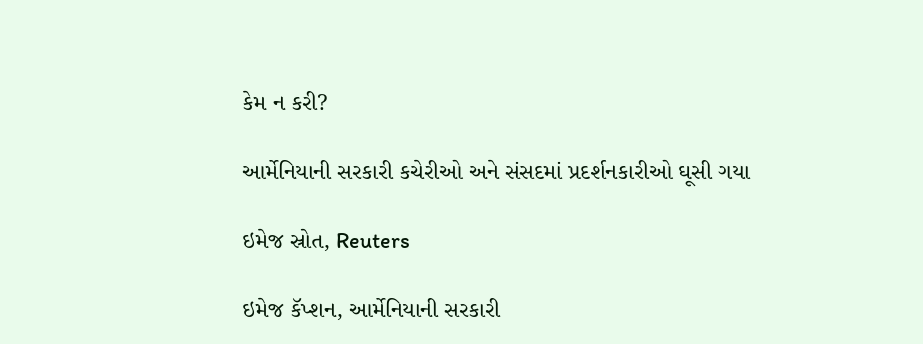કેમ ન કરી?

આર્મેનિયાની સરકારી કચેરીઓ અને સંસદમાં પ્રદર્શનકારીઓ ઘૂસી ગયા

ઇમેજ સ્રોત, Reuters

ઇમેજ કૅપ્શન, આર્મેનિયાની સરકારી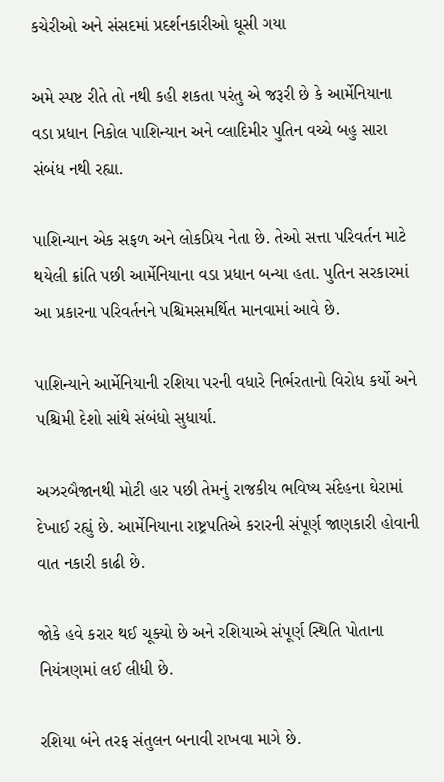કચેરીઓ અને સંસદમાં પ્રદર્શનકારીઓ ઘૂસી ગયા

અમે સ્પષ્ટ રીતે તો નથી કહી શકતા પરંતુ એ જરૂરી છે કે આર્મેનિયાના વડા પ્રધાન નિકોલ પાશિન્યાન અને વ્લાદિમીર પુતિન વચ્ચે બહુ સારા સંબંધ નથી રહ્યા.

પાશિન્યાન એક સફળ અને લોકપ્રિય નેતા છે. તેઓ સત્તા પરિવર્તન માટે થયેલી ક્રાંતિ પછી આર્મેનિયાના વડા પ્રધાન બન્યા હતા. પુતિન સરકારમાં આ પ્રકારના પરિવર્તનને પશ્ચિમસમર્થિત માનવામાં આવે છે.

પાશિન્યાને આર્મેનિયાની રશિયા પરની વધારે નિર્ભરતાનો વિરોધ કર્યો અને પશ્ચિમી દેશો સાંથે સંબંધો સુધાર્યા.

અઝરબૈજાનથી મોટી હાર પછી તેમનું રાજકીય ભવિષ્ય સંદેહના ઘેરામાં દેખાઈ રહ્યું છે. આર્મેનિયાના રાષ્ટ્રપતિએ કરારની સંપૂર્ણ જાણકારી હોવાની વાત નકારી કાઢી છે.

જોકે હવે કરાર થઈ ચૂક્યો છે અને રશિયાએ સંપૂર્ણ સ્થિતિ પોતાના નિયંત્રણમાં લઈ લીધી છે.

રશિયા બંને તરફ સંતુલન બનાવી રાખવા માગે છે.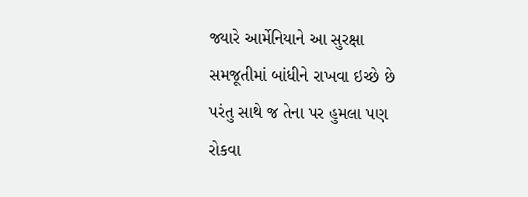જ્યારે આર્મેનિયાને આ સુરક્ષા સમજૂતીમાં બાંધીને રાખવા ઇચ્છે છે પરંતુ સાથે જ તેના પર હુમલા પણ રોકવા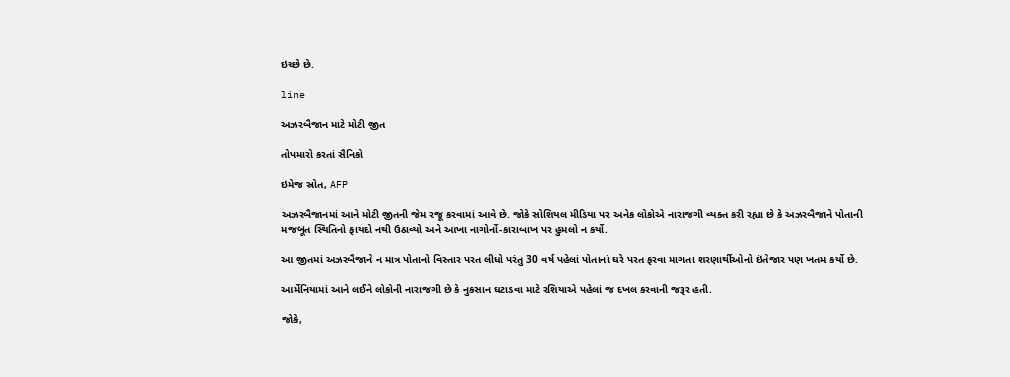ઇચ્છે છે.

line

અઝરબૈજાન માટે મોટી જીત

તોપમારો કરતાં સૈનિકો

ઇમેજ સ્રોત, AFP

અઝરબૈજાનમાં આને મોટી જીતની જેમ રજૂ કરવામાં આવે છે. જોકે સોશિયલ મીડિયા પર અનેક લોકોએ નારાજગી વ્યક્ત કરી રહ્યા છે કે અઝરબૈજાને પોતાની મજબૂત સ્થિતિનો ફાયદો નથી ઉઠાવ્યો અને આખા નાગોર્નો-કારાબાખ પર હુમલો ન કર્યો.

આ જીતમાં અઝરબૈજાને ન માત્ર પોતાનો વિસ્તાર પરત લીધો પરંતુ 30 વર્ષ પહેલાં પોતાનાં ઘરે પરત ફરવા માગતા શરણાર્થીઓનો ઇંતેજાર પણ ખતમ કર્યો છે.

આર્મેનિયામાં આને લઈને લોકોની નારાજગી છે કે નુકસાન ઘટાડવા માટે રશિયાએ પહેલાં જ દખલ કરવાની જરૂર હતી.

જોકે,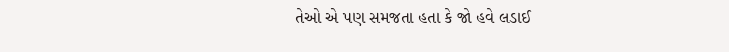તેઓ એ પણ સમજતા હતા કે જો હવે લડાઈ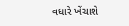વધારે ખેંચાશે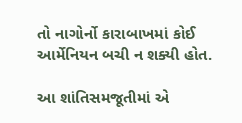તો નાગોર્નો કારાબાખમાં કોઈ આર્મેનિયન બચી ન શક્યી હોત.

આ શાંતિસમજૂતીમાં એ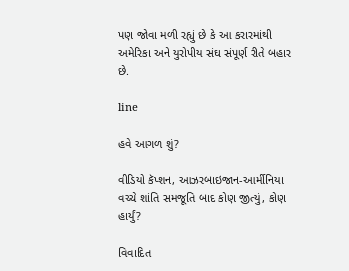પણ જોવા મળી રહ્યું છે કે આ કરારમાંથી અમેરિકા અને યુરોપીય સંઘ સંપૂર્ણ રીતે બહાર છે.

line

હવે આગળ શું?

વીડિયો કૅપ્શન, આઝરબાઇજાન-આર્મીનિયા વચ્ચે શાંતિ સમજૂતિ બાદ કોણ જીત્યું, કોણ હાર્યું?

વિવાદિત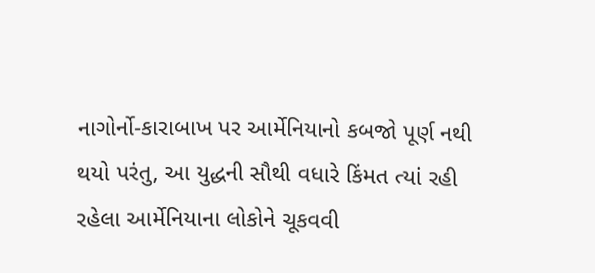નાગોર્નો-કારાબાખ પર આર્મેનિયાનો કબજો પૂર્ણ નથી થયો પરંતુ, આ યુદ્ધની સૌથી વધારે કિંમત ત્યાં રહી રહેલા આર્મેનિયાના લોકોને ચૂકવવી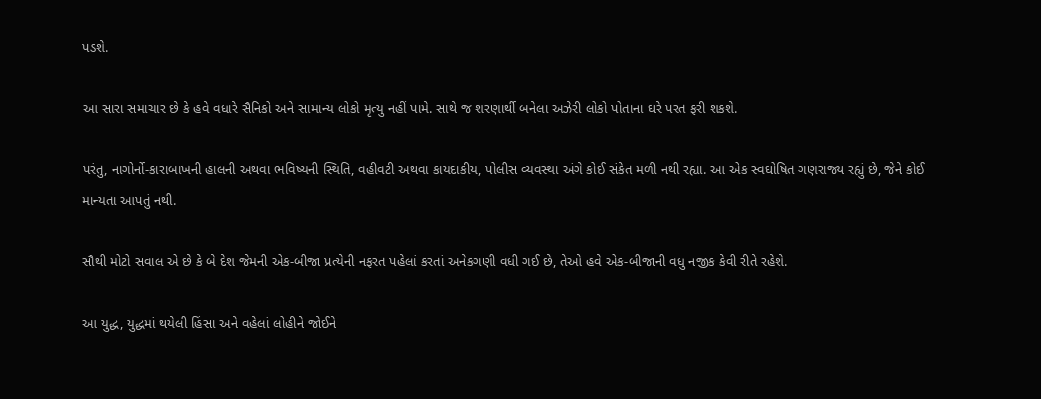પડશે.

આ સારા સમાચાર છે કે હવે વધારે સૈનિકો અને સામાન્ય લોકો મૃત્યુ નહીં પામે. સાથે જ શરણાર્થી બનેલા અઝેરી લોકો પોતાના ઘરે પરત ફરી શકશે.

પરંતુ, નાગોર્નો-કારાબાખની હાલની અથવા ભવિષ્યની સ્થિતિ, વહીવટી અથવા કાયદાકીય, પોલીસ વ્યવસ્થા અંગે કોઈ સંકેત મળી નથી રહ્યા. આ એક સ્વઘોષિત ગણરાજ્ય રહ્યું છે, જેને કોઈ માન્યતા આપતું નથી.

સૌથી મોટો સવાલ એ છે કે બે દેશ જેમની એક-બીજા પ્રત્યેની નફરત પહેલાં કરતાં અનેકગણી વધી ગઈ છે, તેઓ હવે એક-બીજાની વધુ નજીક કેવી રીતે રહેશે.

આ યુદ્ધ, યુદ્ધમાં થયેલી હિંસા અને વહેલાં લોહીને જોઈને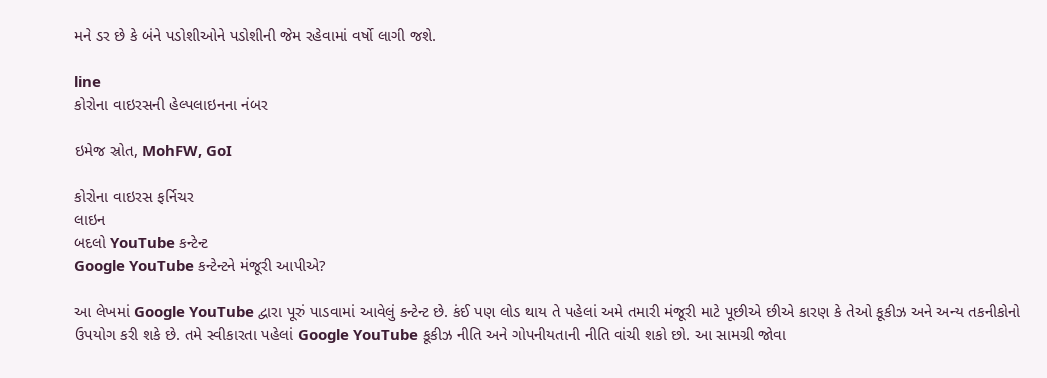મને ડર છે કે બંને પડોશીઓને પડોશીની જેમ રહેવામાં વર્ષો લાગી જશે.

line
કોરોના વાઇરસની હેલ્પલાઇનના નંબર

ઇમેજ સ્રોત, MohFW, GoI

કોરોના વાઇરસ ફર્નિચર
લાઇન
બદલો YouTube કન્ટેન્ટ
Google YouTube કન્ટેન્ટને મંજૂરી આપીએ?

આ લેખમાં Google YouTube દ્વારા પૂરું પાડવામાં આવેલું કન્ટેન્ટ છે. કંઈ પણ લોડ થાય તે પહેલાં અમે તમારી મંજૂરી માટે પૂછીએ છીએ કારણ કે તેઓ કૂકીઝ અને અન્ય તકનીકોનો ઉપયોગ કરી શકે છે. તમે સ્વીકારતા પહેલાં Google YouTube કૂકીઝ નીતિ અને ગોપનીયતાની નીતિ વાંચી શકો છો. આ સામગ્રી જોવા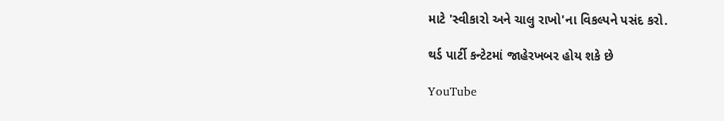માટે 'સ્વીકારો અને ચાલુ રાખો'ના વિકલ્પને પસંદ કરો.

થર્ડ પાર્ટી કન્ટેટમાં જાહેરખબર હોય શકે છે

YouTube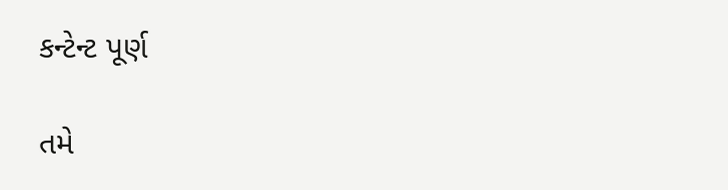કન્ટેન્ટ પૂર્ણ

તમે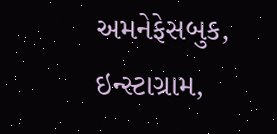અમનેફેસબુક, ઇન્સ્ટાગ્રામ,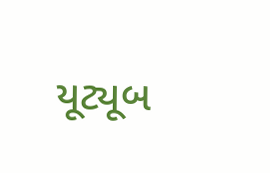યૂટ્યૂબ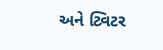અને ટ્વિટર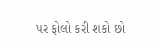પર ફોલો કરી શકો છો